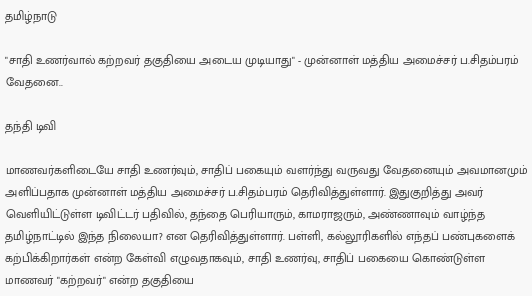தமிழ்நாடு

"சாதி உணர்வால் கற்றவர் தகுதியை அடைய முடியாது" - முன்னாள் மத்திய அமைச்சர் ப.சிதம்பரம் வேதனை..

தந்தி டிவி

மாணவர்களிடையே சாதி உணர்வும், சாதிப் பகையும் வளர்ந்து வருவது வேதனையும் அவமானமும் அளிப்பதாக முன்னாள் மத்திய அமைச்சர் ப.சிதம்பரம் தெரிவித்துள்ளார். இதுகுறித்து அவர் வெளியிட்டுள்ள டிவிட்டர் பதிவில், தந்தை பெரியாரும், காமராஜரும், அண்ணாவும் வாழ்ந்த தமிழ்நாட்டில் இந்த நிலையா? என தெரிவித்துள்ளார். பள்ளி, கல்லூரிகளில் எந்தப் பண்புகளைக் கற்பிக்கிறார்கள் என்ற கேள்வி எழுவதாகவும், சாதி உணர்வு, சாதிப் பகையை கொண்டுள்ள மாணவர் "கற்றவர்" என்ற தகுதியை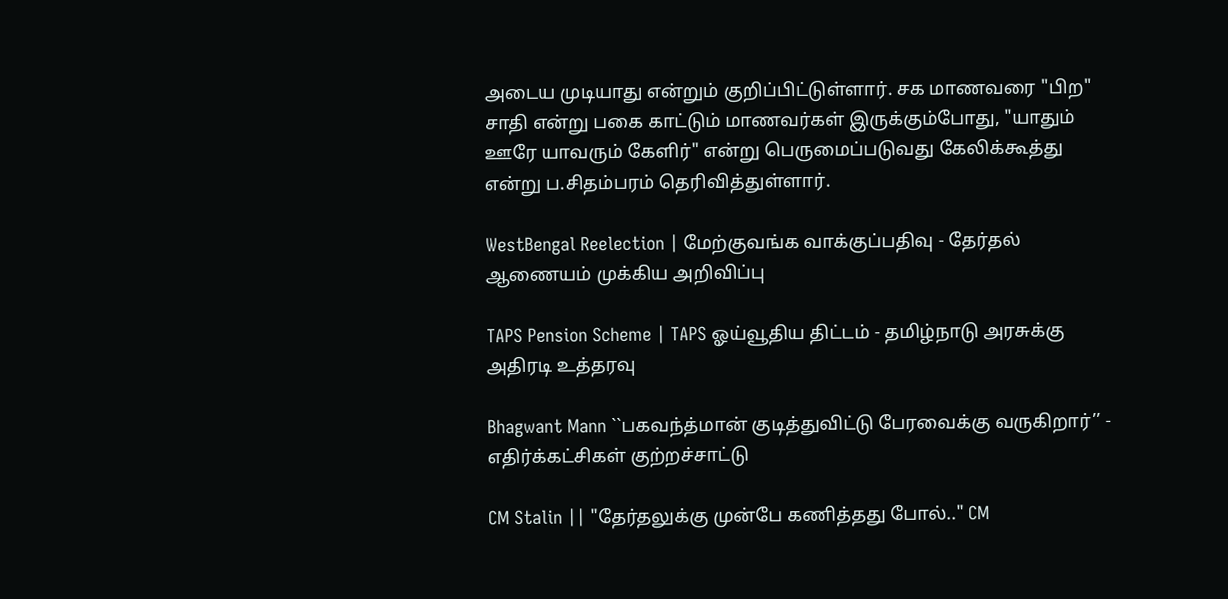அடைய முடியாது என்றும் குறிப்பிட்டுள்ளார். சக மாணவரை "பிற" சாதி என்று பகை காட்டும் மாணவர்கள் இருக்கும்போது, "யாதும் ஊரே யாவரும் கேளிர்" என்று பெருமைப்படுவது கேலிக்கூத்து என்று ப.சிதம்பரம் தெரிவித்துள்ளார்.

WestBengal Reelection | மேற்குவங்க வாக்குப்பதிவு - தேர்தல் ஆணையம் முக்கிய அறிவிப்பு

TAPS Pension Scheme | TAPS ஓய்வூதிய திட்டம் - தமிழ்நாடு அரசுக்கு அதிரடி உத்தரவு

Bhagwant Mann ``பகவந்த்மான் குடித்துவிட்டு பேரவைக்கு வருகிறார்’’ - எதிர்க்கட்சிகள் குற்றச்சாட்டு

CM Stalin || "தேர்தலுக்கு முன்பே கணித்தது போல்.." CM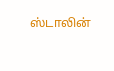ஸ்டாலின்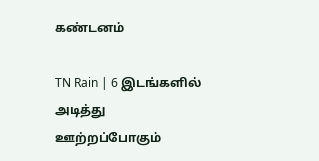கண்டனம்

TN Rain | 6 இடங்களில் அடித்து ஊற்றப்போகும்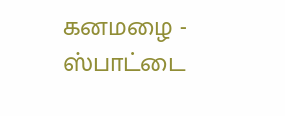கனமழை - ஸ்பாட்டை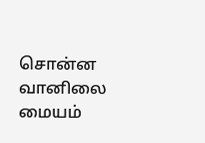சொன்ன வானிலை மையம்